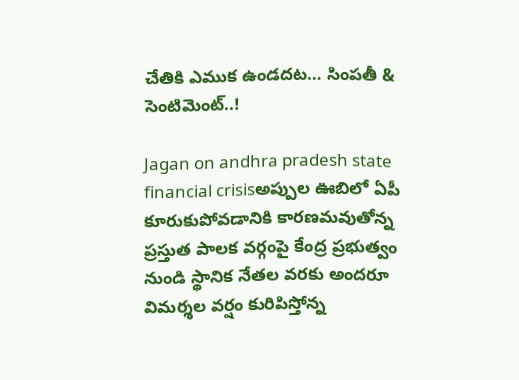చేతికి ఎముక ఉండదట… సింపతీ & సెంటిమెంట్..!

Jagan on andhra pradesh state financial crisisఅప్పుల ఊబిలో ఏపీ కూరుకుపోవడానికి కారణమవుతోన్న ప్రస్తుత పాలక వర్గంపై కేంద్ర ప్రభుత్వం నుండి స్థానిక నేతల వరకు అందరూ విమర్శల వర్షం కురిపిస్తోన్న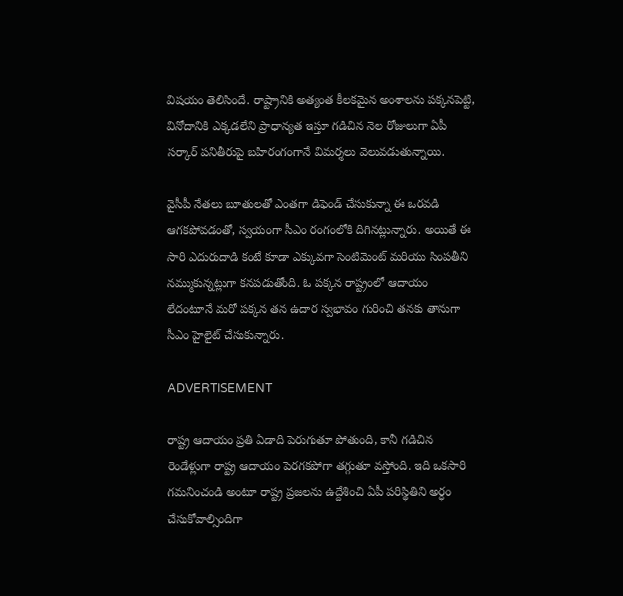విషయం తెలిసిందే. రాష్ట్రానికి అత్యంత కీలకమైన అంశాలను పక్కనపెట్టి, వినోదానికి ఎక్కడలేని ప్రాధాన్యత ఇస్తూ గడిచిన నెల రోజులుగా ఏపీ సర్కార్ పనితీరుపై బహిరంగంగానే విమర్శలు వెలువడుతున్నాయి.

వైసీపీ నేతలు బూతులతో ఎంతగా డిఫెండ్ చేసుకున్నా ఈ ఒరవడి ఆగకపోవడంతో, స్వయంగా సీఎం రంగంలోకి దిగినట్లున్నారు. అయితే ఈ సారి ఎదురుదాడి కంటే కూడా ఎక్కువగా సెంటిమెంట్ మరియు సింపతీని నమ్ముకున్నట్లుగా కనపడుతోంది. ఓ పక్కన రాష్ట్రంలో ఆదాయం లేదంటూనే మరో పక్కన తన ఉదార స్వభావం గురించి తనకు తానుగా సీఎం హైలైట్ చేసుకున్నారు.

ADVERTISEMENT

రాష్ట్ర ఆదాయం ప్రతి ఏడాది పెరుగుతూ పోతుంది, కానీ గడిచిన రెండేళ్లుగా రాష్ట్ర ఆదాయం పెరగకపోగా తగ్గుతూ వస్తోంది. ఇది ఒకసారి గమనించండి అంటూ రాష్ట్ర ప్రజలను ఉద్దేశించి ఏపీ పరిస్థితిని అర్ధం చేసుకోవాల్సిందిగా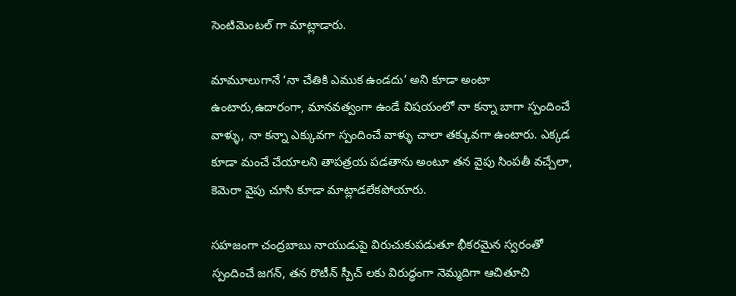సెంటిమెంటల్ గా మాట్లాడారు.

మామూలుగానే ‘నా చేతికి ఎముక ఉండదు’ అని కూడా అంటా ఉంటారు,ఉదారంగా, మానవత్వంగా ఉండే విషయంలో నా కన్నా బాగా స్పందించే వాళ్ళు, నా కన్నా ఎక్కువగా స్పందించే వాళ్ళు చాలా తక్కువగా ఉంటారు. ఎక్కడ కూడా మంచే చేయాలని తాపత్రయ పడతాను అంటూ తన వైపు సింపతీ వచ్చేలా, కెమెరా వైపు చూసి కూడా మాట్లాడలేకపోయారు.

సహజంగా చంద్రబాబు నాయుడుపై విరుచుకుపడుతూ భీకరమైన స్వరంతో స్పందించే జగన్, తన రొటీన్ స్పీచ్ లకు విరుద్ధంగా నెమ్మదిగా ఆచితూచి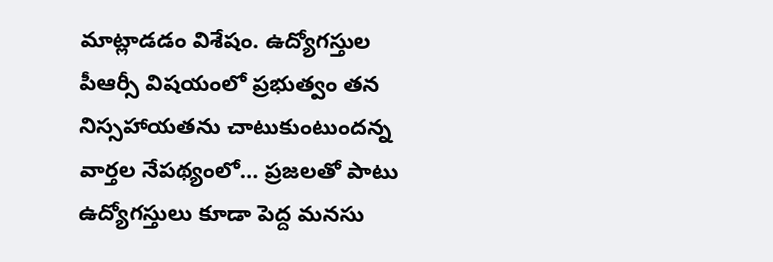మాట్లాడడం విశేషం. ఉద్యోగస్తుల పీఆర్సీ విషయంలో ప్రభుత్వం తన నిస్సహాయతను చాటుకుంటుందన్న వార్తల నేపథ్యంలో… ప్రజలతో పాటు ఉద్యోగస్తులు కూడా పెద్ద మనసు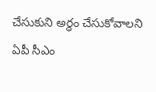చేసుకుని అర్ధం చేసుకోవాలని ఏపీ సీఎం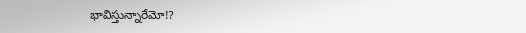భావిస్తున్నారేమో!?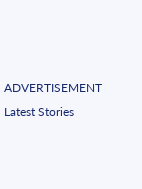ADVERTISEMENT
Latest Stories